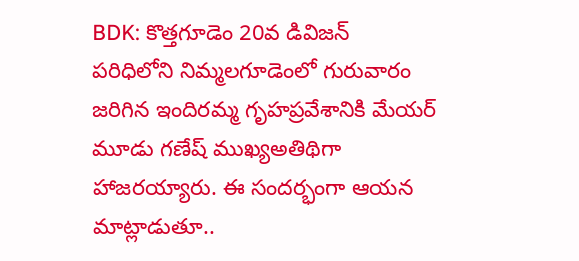BDK: కొత్తగూడెం 20వ డివిజన్ పరిధిలోని నిమ్మలగూడెంలో గురువారం జరిగిన ఇందిరమ్మ గృహప్రవేశానికి మేయర్ మూడు గణేష్ ముఖ్యఅతిథిగా హాజరయ్యారు. ఈ సందర్భంగా ఆయన మాట్లాడుతూ..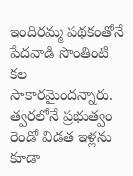ఇందిరమ్మ పథకంతోనే పేదవాడి సొంతింటి కల సాకారమైందన్నారు. త్వరలోనే ప్రభుత్వం రెండో విడత ఇళ్లను కూడా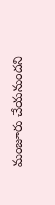మంజూరు చేయనుందని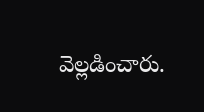వెల్లడించారు.